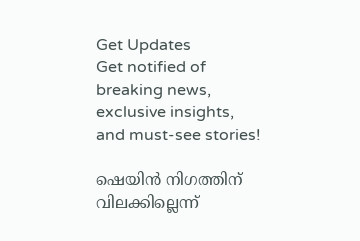Get Updates
Get notified of breaking news, exclusive insights, and must-see stories!

ഷെയിൻ നിഗത്തിന് വിലക്കില്ലെന്ന്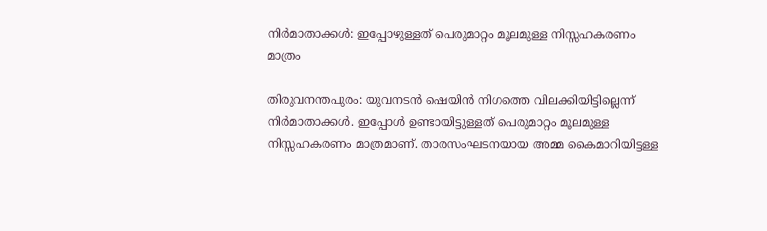നിർമാതാക്കൾ: ഇപ്പോഴുള്ളത് പെരുമാറ്റം മൂലമുള്ള നിസ്സഹകരണം മാത്രം

തിരുവനന്തപുരം: യുവനടൻ ഷെയിൻ നിഗത്തെ വിലക്കിയിട്ടില്ലെന്ന് നിർമാതാക്കൾ. ഇപ്പോൾ ഉണ്ടായിട്ടുള്ളത് പെരുമാറ്റം മൂലമുള്ള നിസ്സഹകരണം മാത്രമാണ്. താരസംഘടനയായ അമ്മ കൈമാറിയിട്ടള്ള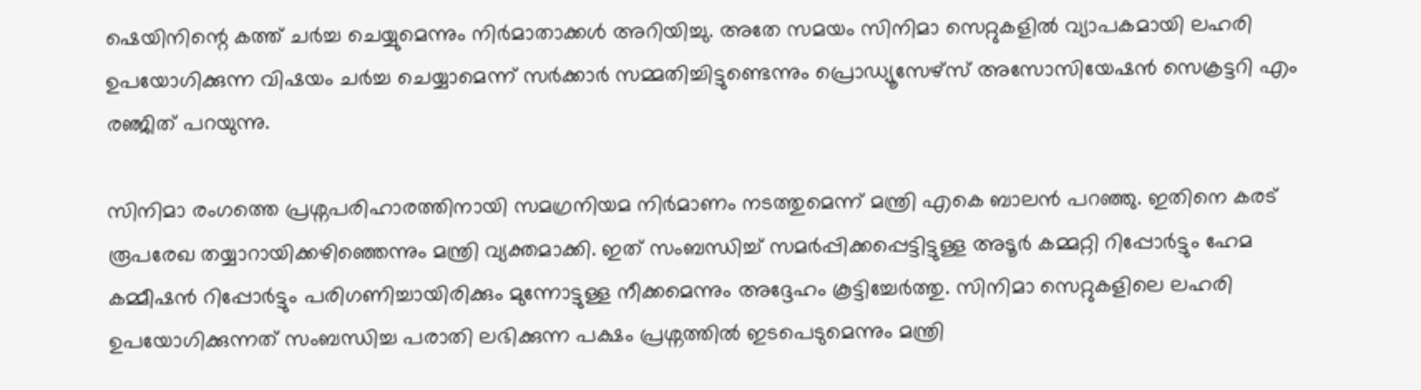ഷെയിനിന്റെ കത്ത് ചർച്ച ചെയ്യുമെന്നും നിർമാതാക്കൾ അറിയിച്ചു. അതേ സമയം സിനിമാ സെറ്റുകളിൽ വ്യാപകമായി ലഹരി ഉപയോഗിക്കുന്ന വിഷയം ചർച്ച ചെയ്യാമെന്ന് സർക്കാർ സമ്മതിച്ചിട്ടുണ്ടെന്നും പ്രൊഡ്യൂസേഴ്സ് അസോസിയേഷൻ സെക്രട്ടറി എം രഞ്ജിത് പറയുന്നു.

സിനിമാ രംഗത്തെ പ്രശ്നപരിഹാരത്തിനായി സമഗ്രനിയമ നിർമാണം നടത്തുമെന്ന് മന്ത്രി എകെ ബാലൻ പറഞ്ഞു. ഇതിനെ കരട് രൂപരേഖ തയ്യാറായിക്കഴിഞ്ഞെന്നും മന്ത്രി വ്യക്തമാക്കി. ഇത് സംബന്ധിച്ച് സമർപ്പിക്കപ്പെട്ടിട്ടുള്ള അടൂർ കമ്മറ്റി റിപ്പോർട്ടും ഹേമ കമ്മീഷൻ റിപ്പോർട്ടും പരിഗണിച്ചായിരിക്കും മുന്നോട്ടുള്ള നീക്കമെന്നും അദ്ദേഹം കൂട്ടിച്ചേർത്തു. സിനിമാ സെറ്റുകളിലെ ലഹരി ഉപയോഗിക്കുന്നത് സംബന്ധിച്ച പരാതി ലഭിക്കുന്ന പക്ഷം പ്രശ്നത്തിൽ ഇടപെടുമെന്നും മന്ത്രി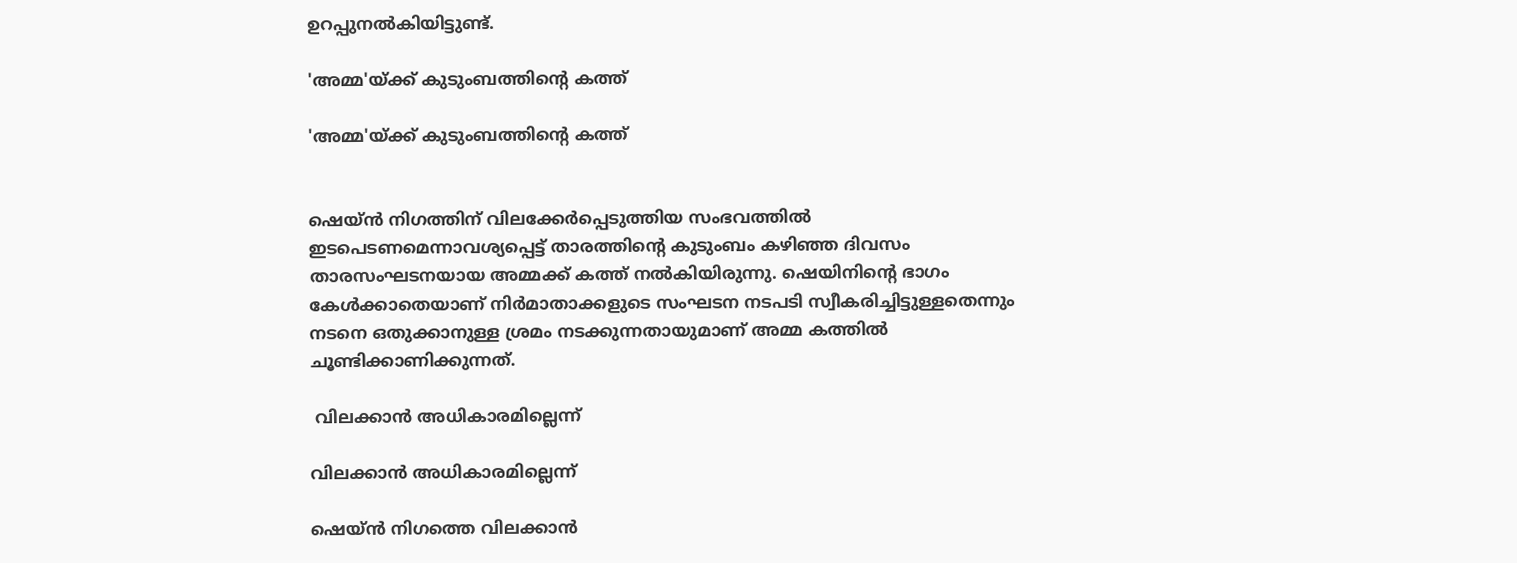ഉറപ്പുനൽകിയിട്ടുണ്ട്.

'അമ്മ'യ്ക്ക് കുടുംബത്തിന്റെ കത്ത്

'അമ്മ'യ്ക്ക് കുടുംബത്തിന്റെ കത്ത്


ഷെയ്ൻ നിഗത്തിന് വിലക്കേർപ്പെടുത്തിയ സംഭവത്തിൽ ഇടപെടണമെന്നാവശ്യപ്പെട്ട് താരത്തിന്റെ കുടുംബം കഴിഞ്ഞ ദിവസം താരസംഘടനയായ അമ്മക്ക് കത്ത് നൽകിയിരുന്നു. ഷെയിനിന്റെ ഭാഗം കേൾക്കാതെയാണ് നിർമാതാക്കളുടെ സംഘടന നടപടി സ്വീകരിച്ചിട്ടുള്ളതെന്നും നടനെ ഒതുക്കാനുള്ള ശ്രമം നടക്കുന്നതായുമാണ് അമ്മ കത്തിൽ ചൂണ്ടിക്കാണിക്കുന്നത്.

 വിലക്കാൻ അധികാരമില്ലെന്ന്

വിലക്കാൻ അധികാരമില്ലെന്ന്

ഷെയ്ൻ നിഗത്തെ വിലക്കാൻ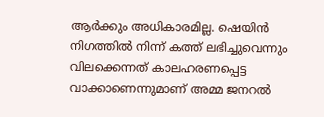ആർക്കും അധികാരമില്ല. ഷെയിൻ നിഗത്തിൽ നിന്ന് കത്ത് ലഭിച്ചുവെന്നും വിലക്കെന്നത് കാലഹരണപ്പെട്ട വാക്കാണെന്നുമാണ് അമ്മ ജനറൽ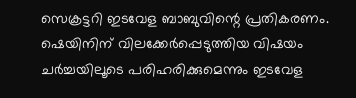സെക്രട്ടറി ഇടവേള ബാബുവിന്റെ പ്രതികരണം. ഷെയിനിന് വിലക്കേർപ്പെടുത്തിയ വിഷയം ചർച്ചയിലൂടെ പരിഹരിക്കുമെന്നും ഇടവേള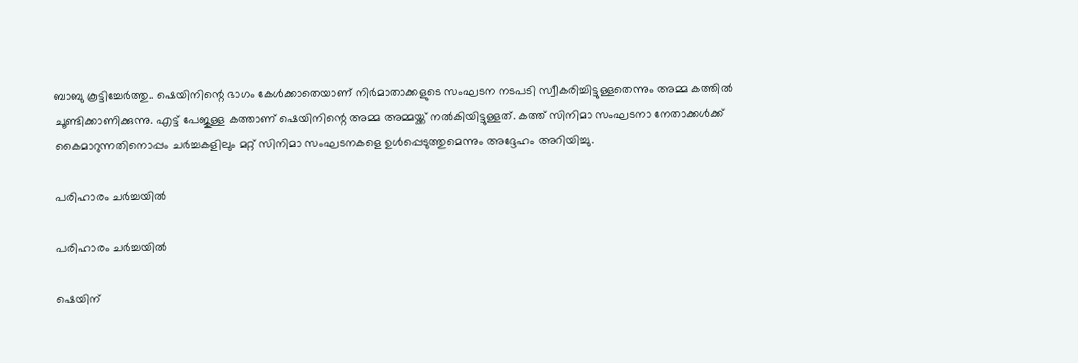ബാബു കൂട്ടിച്ചേർത്തു.. ഷെയിനിന്റെ ഭാഗം കേൾക്കാതെയാണ് നിർമാതാക്കളുടെ സംഘടന നടപടി സ്വീകരിച്ചിട്ടുള്ളതെന്നും അമ്മ കത്തിൽ ചൂണ്ടിക്കാണിക്കുന്നു. എട്ട് പേജുള്ള കത്താണ് ഷെയിനിന്റെ അമ്മ അമ്മയ്ക്ക് നൽകിയിട്ടുള്ളത്. കത്ത് സിനിമാ സംഘടനാ നേതാക്കൾക്ക് കൈമാറുന്നതിനൊപ്പം ചർച്ചകളിലും മറ്റ് സിനിമാ സംഘടനകളെ ഉൾപ്പെടുത്തുമെന്നും അദ്ദേഹം അറിയിച്ചു.

പരിഹാരം ചർച്ചയിൽ

പരിഹാരം ചർച്ചയിൽ

ഷെയിന്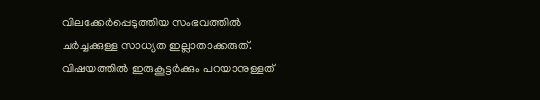വിലക്കേർപ്പെടുത്തിയ സംഭവത്തിൽ ചർച്ചക്കുള്ള സാധ്യത ഇല്ലാതാക്കരുത്. വിഷയത്തിൽ ഇരുകൂട്ടർക്കും പറയാനുള്ളത്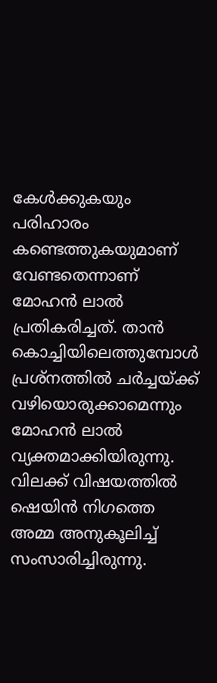കേൾക്കുകയും പരിഹാരം കണ്ടെത്തുകയുമാണ് വേണ്ടതെന്നാണ് മോഹൻ ലാൽ പ്രതികരിച്ചത്. താൻ കൊച്ചിയിലെത്തുമ്പോൾ പ്രശ്നത്തിൽ ചർച്ചയ്ക്ക് വഴിയൊരുക്കാമെന്നും മോഹൻ ലാൽ വ്യക്തമാക്കിയിരുന്നു. വിലക്ക് വിഷയത്തിൽ ഷെയിൻ നിഗത്തെ അമ്മ അനുകൂലിച്ച് സംസാരിച്ചിരുന്നു.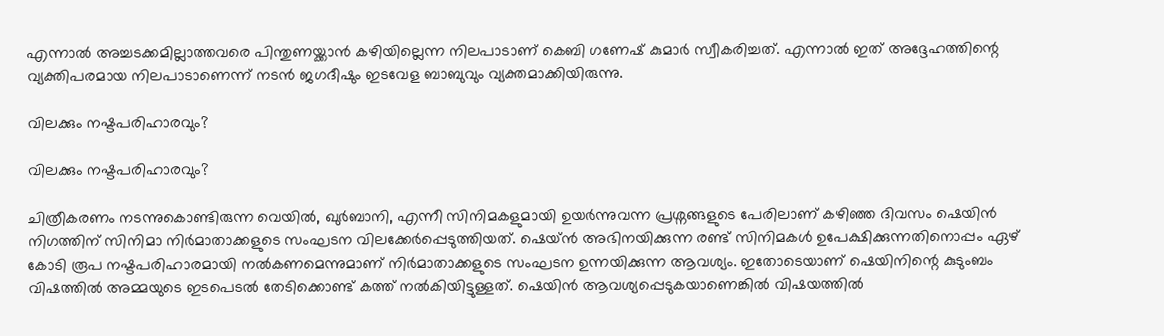എന്നാൽ അച്ചടക്കമില്ലാത്തവരെ പിന്തുണയ്ക്കാൻ കഴിയില്ലെന്ന നിലപാടാണ് കെബി ഗണേഷ് കുമാർ സ്വീകരിച്ചത്. എന്നാൽ ഇത് അദ്ദേഹത്തിന്റെ വ്യക്തിപരമായ നിലപാടാണെന്ന് നടൻ ജഗദീഷും ഇടവേള ബാബുവും വ്യക്തമാക്കിയിരുന്നു.

വിലക്കും നഷ്ടപരിഹാരവും?

വിലക്കും നഷ്ടപരിഹാരവും?

ചിത്രീകരണം നടന്നുകൊണ്ടിരുന്ന വെയിൽ, ഖുർബാനി, എന്നീ സിനിമകളുമായി ഉയർന്നുവന്ന പ്രശ്നങ്ങളുടെ പേരിലാണ് കഴിഞ്ഞ ദിവസം ഷെയിൻ നിഗത്തിന് സിനിമാ നിർമാതാക്കളുടെ സംഘടന വിലക്കേർപ്പെടുത്തിയത്. ഷെയ്ൻ അഭിനയിക്കുന്ന രണ്ട് സിനിമകൾ ഉപേക്ഷിക്കുന്നതിനൊപ്പം ഏഴ് കോടി രൂപ നഷ്ടപരിഹാരമായി നൽകണമെന്നുമാണ് നിർമാതാക്കളുടെ സംഘടന ഉന്നയിക്കുന്ന ആവശ്യം. ഇതോടെയാണ് ഷെയിനിന്റെ കുടുംബം വിഷത്തിൽ അമ്മയുടെ ഇടപെടൽ തേടിക്കൊണ്ട് കത്ത് നൽകിയിട്ടുള്ളത്. ഷെയിൻ ആവശ്യപ്പെടുകയാണെങ്കിൽ വിഷയത്തിൽ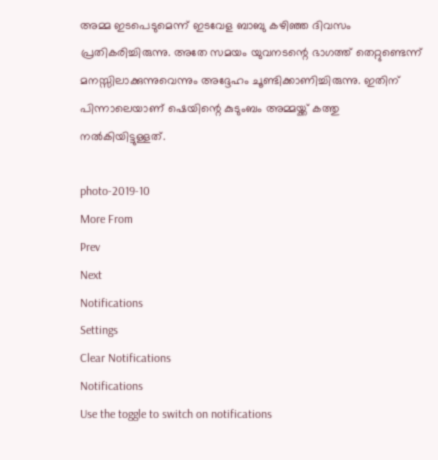അമ്മ ഇടപെടുമെന്ന് ഇടവേള ബാബു കഴിഞ്ഞ ദിവസം പ്രതികരിച്ചിരുന്നു. അതേ സമയം യുവനടന്റെ ഭാഗത്ത് തെറ്റുണ്ടെന്ന് മനസ്സിലാക്കുന്നുവെന്നും അദ്ദേഹം ചൂണ്ടിക്കാണിച്ചിരുന്നു. ഇതിന് പിന്നാലെയാണ് ഷെയിന്റെ കുടുംബം അമ്മയ്ക്ക് കത്തു നൽകിയിട്ടുള്ളത്.

photo-2019-10
More From
Prev
Next
Notifications
Settings
Clear Notifications
Notifications
Use the toggle to switch on notifications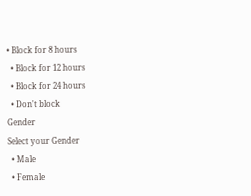• Block for 8 hours
  • Block for 12 hours
  • Block for 24 hours
  • Don't block
Gender
Select your Gender
  • Male
  • Female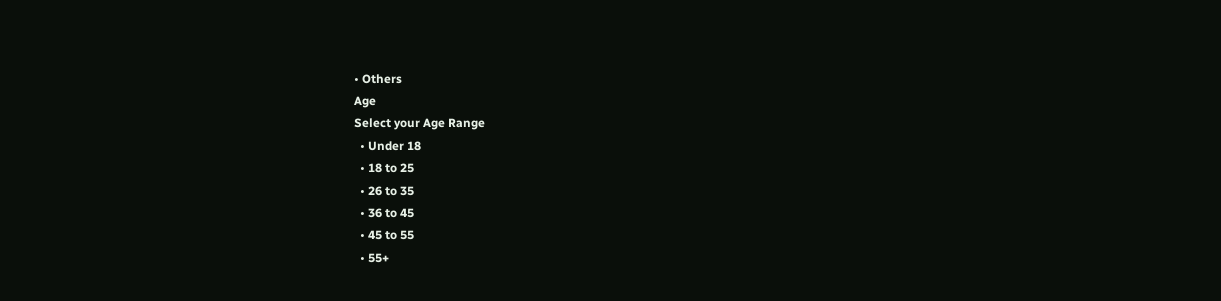• Others
Age
Select your Age Range
  • Under 18
  • 18 to 25
  • 26 to 35
  • 36 to 45
  • 45 to 55
  • 55+